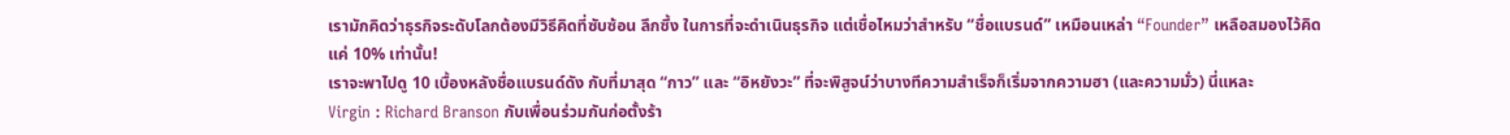เรามักคิดว่าธุรกิจระดับโลกต้องมีวิธีคิดที่ซับซ้อน ลึกซึ้ง ในการที่จะดำเนินธุรกิจ แต่เชื่อไหมว่าสำหรับ “ชื่อแบรนด์” เหมือนเหล่า “Founder” เหลือสมองไว้คิดแค่ 10% เท่านั้น!
เราจะพาไปดู 10 เบื้องหลังชื่อแบรนด์ดัง กับที่มาสุด “กาว” และ “อิหยังวะ” ที่จะพิสูจน์ว่าบางทีความสำเร็จก็เริ่มจากความฮา (และความมั่ว) นี่แหละ
Virgin : Richard Branson กับเพื่อนร่วมกันก่อตั้งร้า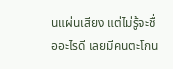นแผ่นเสียง แต่ไม่รู้จะชื่ออะไรดี เลยมีคนตะโกน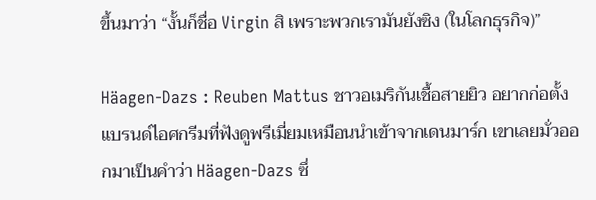ขึ้นมาว่า “งั้นก็ชื่อ Virgin สิ เพราะพวกเรามันยังซิง (ในโลกธุรกิจ)”

Häagen-Dazs : Reuben Mattus ชาวอเมริกันเชื้อสายยิว อยากก่อตั้งแบรนด์ไอศกรีมที่ฟังดูพรีเมี่ยมเหมือนนำเข้าจากเดนมาร์ก เขาเลยมั่วออกมาเป็นคำว่า Häagen-Dazs ซึ่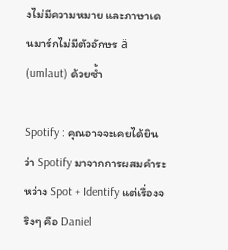งไม่มีความหมาย และภาษาเดนมาร์กไม่มีตัวอักษร ä (umlaut) ด้วยซ้ำ

Spotify : คุณอาจจะเคยได้ยินว่า Spotify มาจากการผสมคำระหว่าง Spot + Identify แต่เรื่องจริงๆ คือ Daniel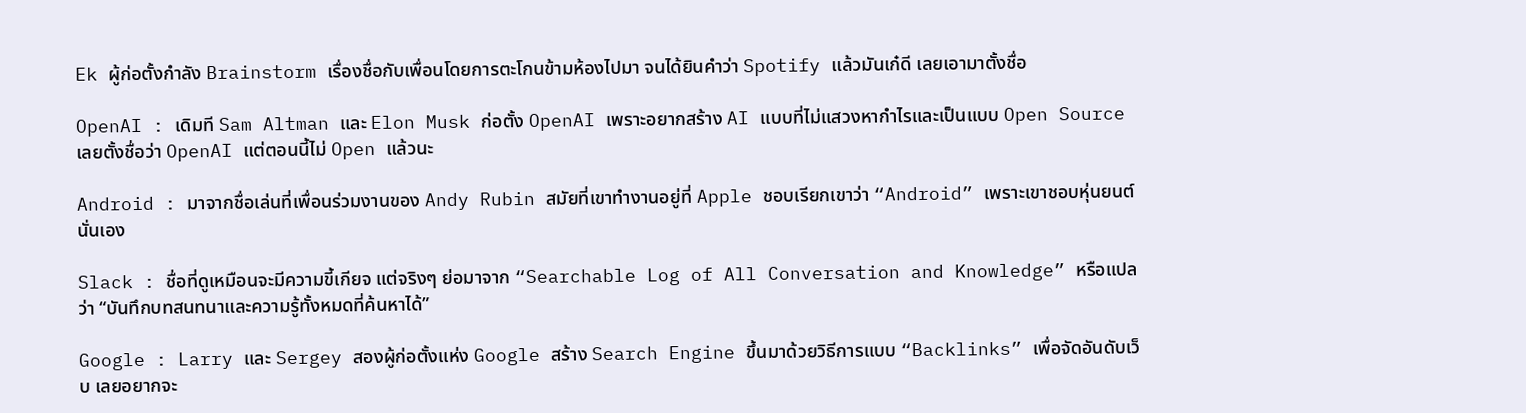Ek ผู้ก่อตั้งกำลัง Brainstorm เรื่องชื่อกับเพื่อนโดยการตะโกนข้ามห้องไปมา จนได้ยินคำว่า Spotify แล้วมันเก๋ดี เลยเอามาตั้งชื่อ

OpenAI : เดิมที Sam Altman และ Elon Musk ก่อตั้ง OpenAI เพราะอยากสร้าง AI แบบที่ไม่แสวงหากำไรและเป็นแบบ Open Source เลยตั้งชื่อว่า OpenAI แต่ตอนนี้ไม่ Open แล้วนะ

Android : มาจากชื่อเล่นที่เพื่อนร่วมงานของ Andy Rubin สมัยที่เขาทำงานอยู่ที่ Apple ชอบเรียกเขาว่า “Android” เพราะเขาชอบหุ่นยนต์นั่นเอง

Slack : ชื่อที่ดูเหมือนจะมีความขี้เกียจ แต่จริงๆ ย่อมาจาก “Searchable Log of All Conversation and Knowledge” หรือแปลว่า “บันทึกบทสนทนาและความรู้ทั้งหมดที่ค้นหาได้”

Google : Larry และ Sergey สองผู้ก่อตั้งแห่ง Google สร้าง Search Engine ขึ้นมาด้วยวิธีการแบบ “Backlinks” เพื่อจัดอันดับเว็บ เลยอยากจะ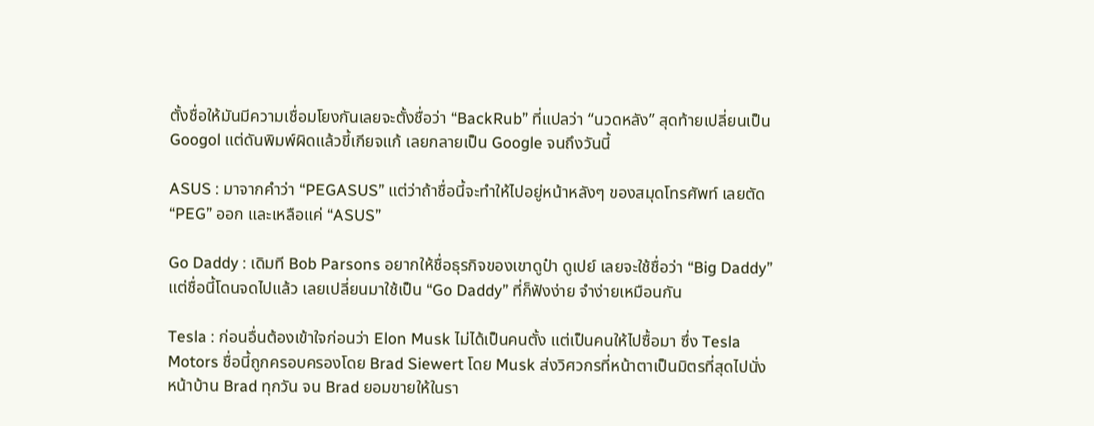ตั้งชื่อให้มันมีความเชื่อมโยงกันเลยจะตั้งชื่อว่า “BackRub” ที่แปลว่า “นวดหลัง” สุดท้ายเปลี่ยนเป็น Googol แต่ดันพิมพ์ผิดแล้วขี้เกียจแก้ เลยกลายเป็น Google จนถึงวันนี้

ASUS : มาจากคำว่า “PEGASUS” แต่ว่าถ้าชื่อนี้จะทำให้ไปอยู่หน้าหลังๆ ของสมุดโทรศัพท์ เลยตัด “PEG” ออก และเหลือแค่ “ASUS”

Go Daddy : เดิมที Bob Parsons อยากให้ชื่อธุรกิจของเขาดูป๋า ดูเปย์ เลยจะใช้ชื่อว่า “Big Daddy” แต่ชื่อนี้โดนจดไปแล้ว เลยเปลี่ยนมาใช้เป็น “Go Daddy” ที่ก็ฟังง่าย จำง่ายเหมือนกัน

Tesla : ก่อนอื่นต้องเข้าใจก่อนว่า Elon Musk ไม่ได้เป็นคนตั้ง แต่เป็นคนให้ไปซื้อมา ซึ่ง Tesla Motors ชื่อนี้ถูกครอบครองโดย Brad Siewert โดย Musk ส่งวิศวกรที่หน้าตาเป็นมิตรที่สุดไปนั่งหน้าบ้าน Brad ทุกวัน จน Brad ยอมขายให้ในรา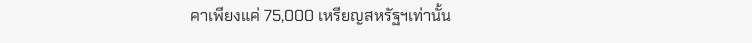คาเพียงแค่ 75,000 เหรียญสหรัฐฯเท่านั้น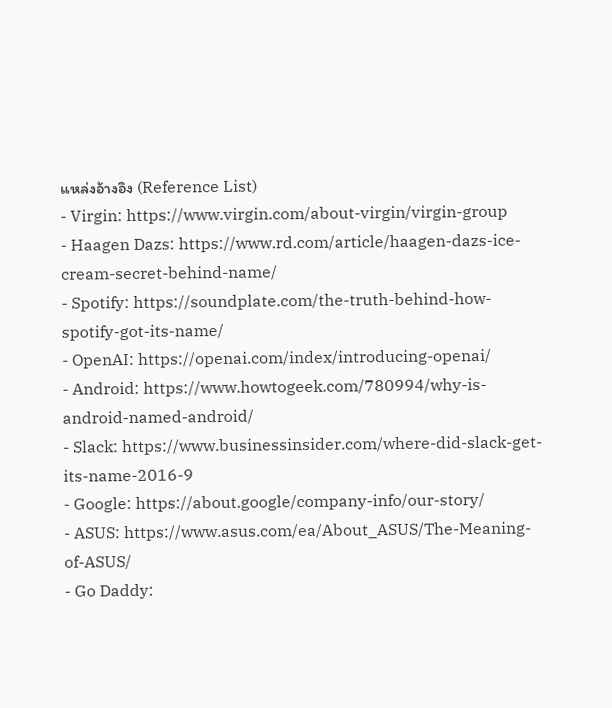แหล่งอ้างอิง (Reference List)
- Virgin: https://www.virgin.com/about-virgin/virgin-group
- Haagen Dazs: https://www.rd.com/article/haagen-dazs-ice-cream-secret-behind-name/
- Spotify: https://soundplate.com/the-truth-behind-how-spotify-got-its-name/
- OpenAI: https://openai.com/index/introducing-openai/
- Android: https://www.howtogeek.com/780994/why-is-android-named-android/
- Slack: https://www.businessinsider.com/where-did-slack-get-its-name-2016-9
- Google: https://about.google/company-info/our-story/
- ASUS: https://www.asus.com/ea/About_ASUS/The-Meaning-of-ASUS/
- Go Daddy: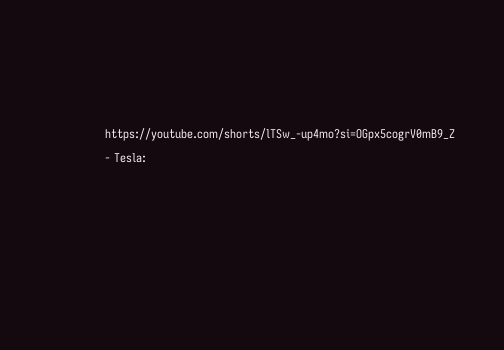https://youtube.com/shorts/lTSw_-up4mo?si=OGpx5cogrV0mB9_Z
- Tesla: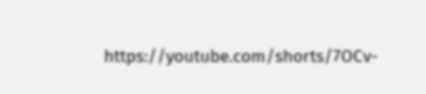https://youtube.com/shorts/7OCv-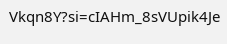Vkqn8Y?si=cIAHm_8sVUpik4Je